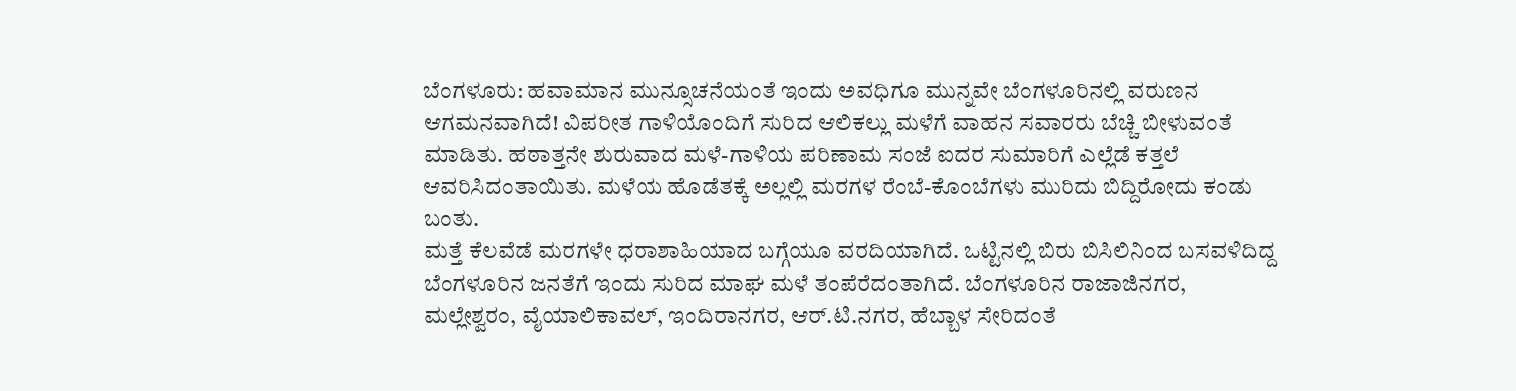ಬೆಂಗಳೂರು: ಹವಾಮಾನ ಮುನ್ಸೂಚನೆಯಂತೆ ಇಂದು ಅವಧಿಗೂ ಮುನ್ನವೇ ಬೆಂಗಳೂರಿನಲ್ಲಿ ವರುಣನ ಆಗಮನವಾಗಿದೆ! ವಿಪರೀತ ಗಾಳಿಯೊಂದಿಗೆ ಸುರಿದ ಆಲಿಕಲ್ಲು ಮಳೆಗೆ ವಾಹನ ಸವಾರರು ಬೆಚ್ಚಿ ಬೀಳುವಂತೆ ಮಾಡಿತು. ಹಠಾತ್ತನೇ ಶುರುವಾದ ಮಳೆ-ಗಾಳಿಯ ಪರಿಣಾಮ ಸಂಜೆ ಐದರ ಸುಮಾರಿಗೆ ಎಲ್ಲೆಡೆ ಕತ್ತಲೆ ಆವರಿಸಿದಂತಾಯಿತು. ಮಳೆಯ ಹೊಡೆತಕ್ಕೆ ಅಲ್ಲಲ್ಲಿ ಮರಗಳ ರೆಂಬೆ-ಕೊಂಬೆಗಳು ಮುರಿದು ಬಿದ್ದಿರೋದು ಕಂಡು ಬಂತು.
ಮತ್ತೆ ಕೆಲವೆಡೆ ಮರಗಳೇ ಧರಾಶಾಹಿಯಾದ ಬಗ್ಗೆಯೂ ವರದಿಯಾಗಿದೆ. ಒಟ್ಟಿನಲ್ಲಿ ಬಿರು ಬಿಸಿಲಿನಿಂದ ಬಸವಳಿದಿದ್ದ ಬೆಂಗಳೂರಿನ ಜನತೆಗೆ ಇಂದು ಸುರಿದ ಮಾಘ ಮಳೆ ತಂಪೆರೆದಂತಾಗಿದೆ. ಬೆಂಗಳೂರಿನ ರಾಜಾಜಿನಗರ, ಮಲ್ಲೇಶ್ವರಂ, ವೈಯಾಲಿಕಾವಲ್, ಇಂದಿರಾನಗರ, ಆರ್.ಟಿ.ನಗರ, ಹೆಬ್ಬಾಳ ಸೇರಿದಂತೆ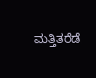ಮತ್ತಿತರೆಡೆ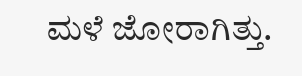ಮಳೆ ಜೋರಾಗಿತ್ತು.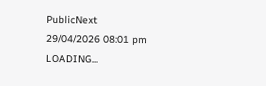PublicNext
29/04/2026 08:01 pm
LOADING...